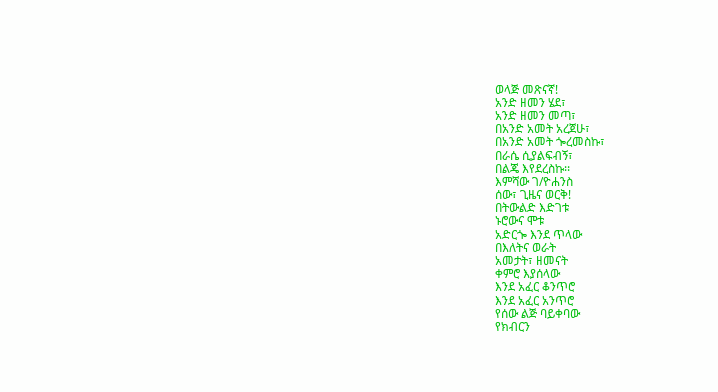ወላጅ መጽናኛ!
አንድ ዘመን ሄደ፣
አንድ ዘመን መጣ፣
በአንድ አመት አረጀሁ፣
በአንድ አመት ጐረመስኩ፣
በራሴ ሲያልፍብኝ፣
በልጄ እየደረስኩ፡፡
እምሻው ገ/ዮሐንስ
ሰው፣ ጊዜና ወርቅ!
በትውልድ እድገቱ
ኑሮውና ሞቱ
አድርጐ እንደ ጥላው
በእለትና ወራት
አመታት፣ ዘመናት
ቀምሮ እያሰላው
እንደ አፈር ቆንጥሮ
እንደ አፈር አንጥሮ
የሰው ልጅ ባይቀባው
የክብርን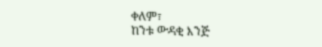ቀለም፣
ከንቱ ውዳቂ እንጅ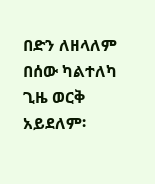በድን ለዘላለም
በሰው ካልተለካ
ጊዜ ወርቅ አይደለም፡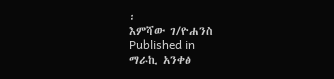፡
እምሻው ገ/ዮሐንስ
Published in
ማራኪ አንቀፅ